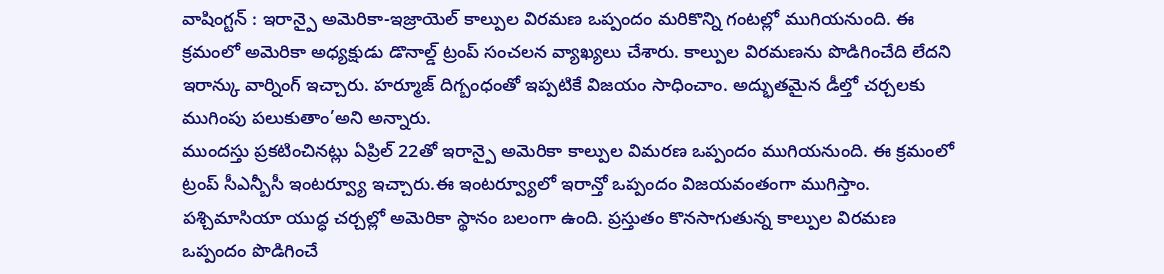వాషింగ్టన్ : ఇరాన్పై అమెరికా-ఇజ్రాయెల్ కాల్పుల విరమణ ఒప్పందం మరికొన్ని గంటల్లో ముగియనుంది. ఈ క్రమంలో అమెరికా అధ్యక్షుడు డొనాల్డ్ ట్రంప్ సంచలన వ్యాఖ్యలు చేశారు. కాల్పుల విరమణను పొడిగించేది లేదని ఇరాన్కు వార్నింగ్ ఇచ్చారు. హర్మూజ్ దిగ్బంధంతో ఇప్పటికే విజయం సాధించాం. అద్భుతమైన డీల్తో చర్చలకు ముగింపు పలుకుతాం’అని అన్నారు.
ముందస్తు ప్రకటించినట్లు ఏప్రిల్ 22తో ఇరాన్పై అమెరికా కాల్పుల విమరణ ఒప్పందం ముగియనుంది. ఈ క్రమంలో ట్రంప్ సీఎన్బీసీ ఇంటర్వ్యూ ఇచ్చారు.ఈ ఇంటర్వ్యూలో ఇరాన్తో ఒప్పందం విజయవంతంగా ముగిస్తాం. పశ్చిమాసియా యుద్ధ చర్చల్లో అమెరికా స్థానం బలంగా ఉంది. ప్రస్తుతం కొనసాగుతున్న కాల్పుల విరమణ ఒప్పందం పొడిగించే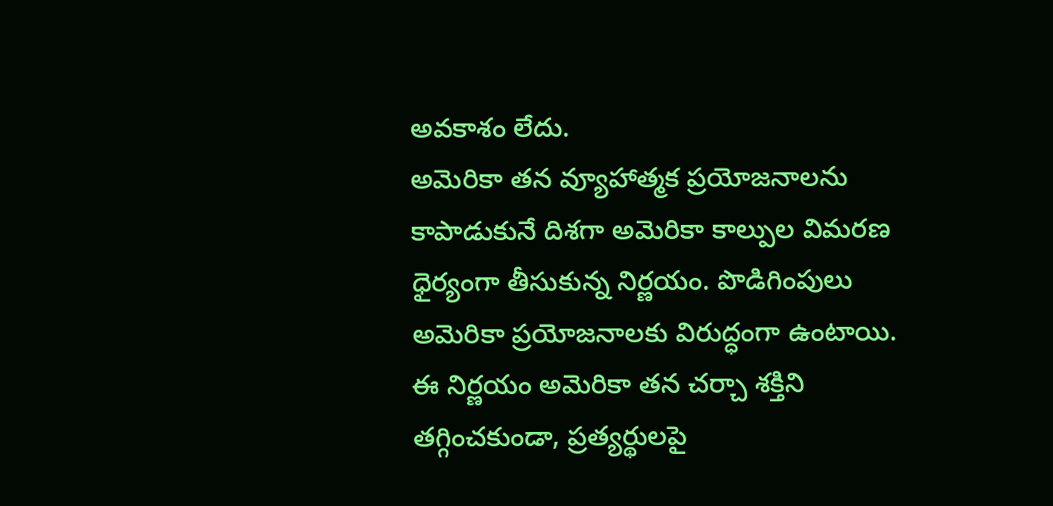అవకాశం లేదు.
అమెరికా తన వ్యూహాత్మక ప్రయోజనాలను కాపాడుకునే దిశగా అమెరికా కాల్పుల విమరణ ధైర్యంగా తీసుకున్న నిర్ణయం. పొడిగింపులు అమెరికా ప్రయోజనాలకు విరుద్ధంగా ఉంటాయి. ఈ నిర్ణయం అమెరికా తన చర్చా శక్తిని తగ్గించకుండా, ప్రత్యర్థులపై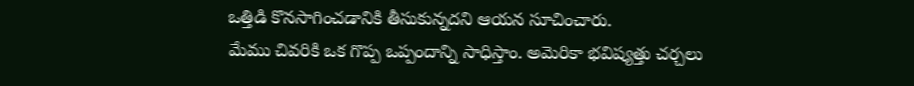ఒత్తిడి కొనసాగించడానికి తీసుకున్నదని ఆయన సూచించారు.
మేము చివరికి ఒక గొప్ప ఒప్పందాన్ని సాధిస్తాం. అమెరికా భవిష్యత్తు చర్చలు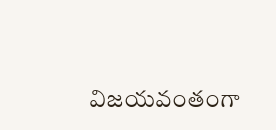విజయవంతంగా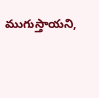ముగుస్తాయని,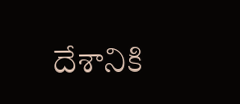దేశానికి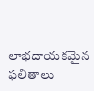లాభదాయకమైన ఫలితాలు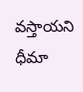వస్తాయని ధీమా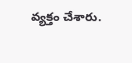వ్యక్తం చేశారు.